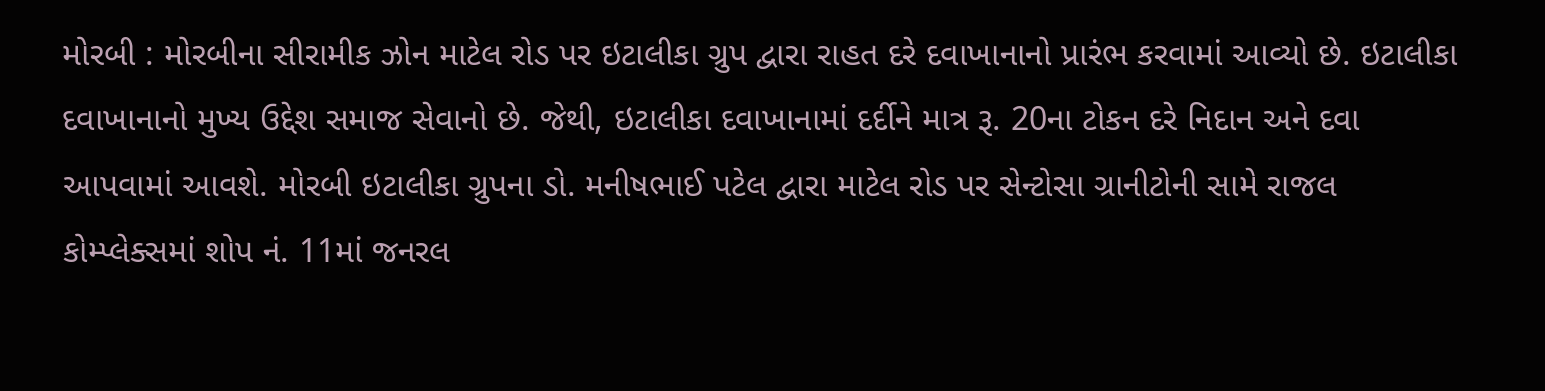મોરબી : મોરબીના સીરામીક ઝોન માટેલ રોડ પર ઇટાલીકા ગ્રુપ દ્વારા રાહત દરે દવાખાનાનો પ્રારંભ કરવામાં આવ્યો છે. ઇટાલીકા દવાખાનાનો મુખ્ય ઉદ્દેશ સમાજ સેવાનો છે. જેથી, ઇટાલીકા દવાખાનામાં દર્દીને માત્ર રૂ. 20ના ટોકન દરે નિદાન અને દવા આપવામાં આવશે. મોરબી ઇટાલીકા ગ્રુપના ડો. મનીષભાઈ પટેલ દ્વારા માટેલ રોડ પર સેન્ટોસા ગ્રાનીટોની સામે રાજલ કોમ્પ્લેક્સમાં શોપ નં. 11માં જનરલ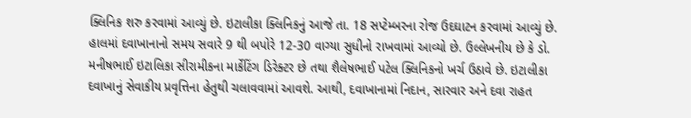ક્લિનિક શરુ કરવામાં આવ્યું છે. ઇટાલીકા ક્લિનિકનું આજે તા. 18 સપ્ટેમ્બરના રોજ ઉદઘાટન કરવામાં આવ્યું છે. હાલમાં દવાખાનાનો સમય સવારે 9 થી બપોરે 12-30 વાગ્યા સુધીનો રાખવામાં આવ્યો છે. ઉલ્લેખનીય છે કે ડો. મનીષભાઈ ઇટાલિકા સીરામીકના માર્કેટિંગ ડિરેક્ટર છે તથા શૈલેષભાઈ પટેલ ક્લિનિકનો ખર્ચ ઉઠાવે છે. ઇટાલીકા દવાખાનું સેવાકીય પ્રવૃત્તિના હેતુથી ચલાવવામાં આવશે. આથી, દવાખાનામાં નિદાન, સારવાર અને દવા રાહત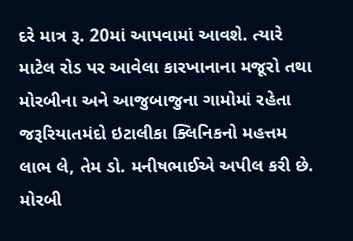દરે માત્ર રૂ. 20માં આપવામાં આવશે. ત્યારે માટેલ રોડ પર આવેલા કારખાનાના મજૂરો તથા મોરબીના અને આજુબાજુના ગામોમાં રહેતા જરૂરિયાતમંદો ઇટાલીકા ક્લિનિકનો મહત્તમ લાભ લે, તેમ ડો. મનીષભાઈએ અપીલ કરી છે. મોરબી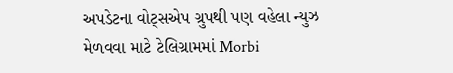અપડેટના વોટ્સએપ ગ્રુપથી પણ વહેલા ન્યુઝ મેળવવા માટે ટેલિગ્રામમાં Morbi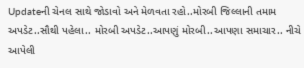Updateની ચેનલ સાથે જોડાવો અને મેળવતા રહો..મોરબી જિલ્લાની તમામ અપડેટ..સૌથી પહેલા.. મોરબી અપડેટ..આપણું મોરબી..આપણા સમાચાર.. નીચે આપેલી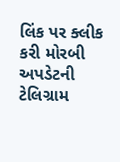લિંક પર ક્લીક કરી મોરબી અપડેટની ટેલિગ્રામ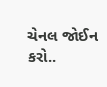ચેનલ જોઈન કરો..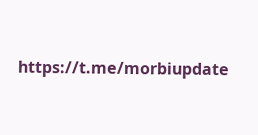https://t.me/morbiupdate